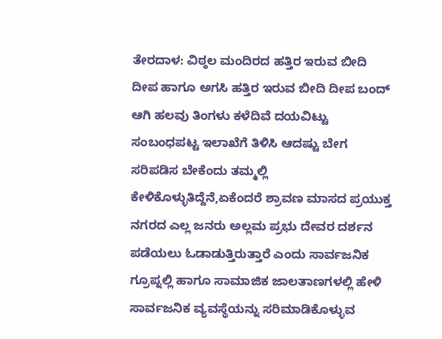ತೇರದಾಳ: ವಿಠ್ಠಲ ಮಂದಿರದ ಹತ್ತಿರ ಇರುವ ಬೀದಿ ದೀಪ ಹಾಗೂ ಅಗಸಿ ಹತ್ತಿರ ಇರುವ ಬೀದಿ ದೀಪ ಬಂದ್ ಆಗಿ ಹಲವು ತಿಂಗಳು ಕಳೆದಿವೆ ದಯವಿಟ್ಟು ಸಂಬಂಧಪಟ್ಟ ಇಲಾಖೆಗೆ ತಿಳಿಸಿ ಆದಷ್ಟು ಬೇಗ ಸರಿಪಡಿಸ ಬೇಕೆಂದು ತಮ್ಮಲ್ಲಿ ಕೇಳಿಕೊಳ್ಳುತಿದ್ದೆನೆ,ಏಕೆಂದರೆ ಶ್ರಾವಣ ಮಾಸದ ಪ್ರಯುಕ್ತ ನಗರದ ಎಲ್ಲ ಜನರು ಅಲ್ಲಮ ಪ್ರಭು ದೇವರ ದರ್ಶನ ಪಡೆಯಲು ಓಡಾಡುತ್ತಿರುತ್ತಾರೆ ಎಂದು ಸಾರ್ವಜನಿಕ ಗ್ರೂಪ್ನಲ್ಲಿ ಹಾಗೂ ಸಾಮಾಜಿಕ ಜಾಲತಾಣಗಳಲ್ಲಿ ಹೇಳಿ ಸಾರ್ವಜನಿಕ ವ್ಯವಸ್ಥೆಯನ್ನು ಸರಿಮಾಡಿಕೊಳ್ಳುವ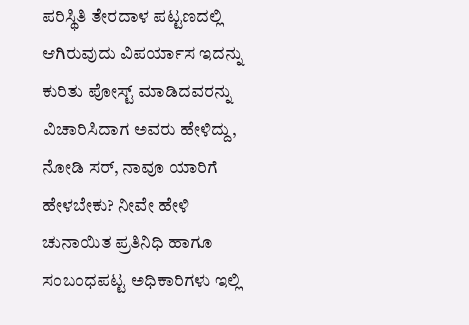ಪರಿಸ್ಥಿತಿ ತೇರದಾಳ ಪಟ್ಟಣದಲ್ಲಿ ಆಗಿರುವುದು ವಿಪರ್ಯಾಸ ಇದನ್ನು ಕುರಿತು ಪೋಸ್ಟ್ ಮಾಡಿದವರನ್ನು ವಿಚಾರಿಸಿದಾಗ ಅವರು ಹೇಳಿದ್ದು, ನೋಡಿ ಸರ್, ನಾವೂ ಯಾರಿಗೆ ಹೇಳಬೇಕು? ನೀವೇ ಹೇಳಿ ಚುನಾಯಿತ ಪ್ರತಿನಿಧಿ ಹಾಗೂ ಸಂಬಂಧಪಟ್ಟ ಅಧಿಕಾರಿಗಳು ಇಲ್ಲಿ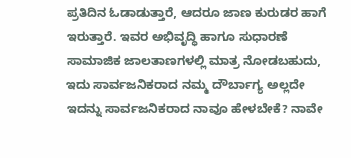ಪ್ರತಿದಿನ ಓಡಾಡುತ್ತಾರೆ, ಆದರೂ ಜಾಣ ಕುರುಡರ ಹಾಗೆ ಇರುತ್ತಾರೆ. ಇವರ ಅಭಿವೃದ್ಧಿ ಹಾಗೂ ಸುಧಾರಣೆ ಸಾಮಾಜಿಕ ಜಾಲತಾಣಗಳಲ್ಲಿ ಮಾತ್ರ ನೋಡಬಹುದು, ಇದು ಸಾರ್ವಜನಿಕರಾದ ನಮ್ಮ ದೌರ್ಬಾಗ್ಯ ಅಲ್ಲದೇ ಇದನ್ನು ಸಾರ್ವಜನಿಕರಾದ ನಾವೂ ಹೇಳಬೇಕೆ? ನಾವೇ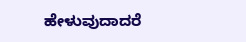ಹೇಳುವುದಾದರೆ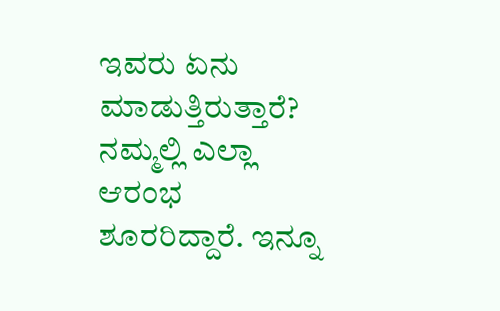ಇವರು ಏನು ಮಾಡುತ್ತಿರುತ್ತಾರೆ? ನಮ್ಮಲ್ಲಿ ಎಲ್ಲಾ ಆರಂಭ ಶೂರರಿದ್ದಾರೆ. ಇನ್ನೂ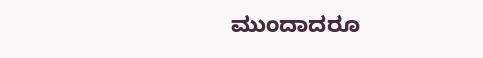ಮುಂದಾದರೂ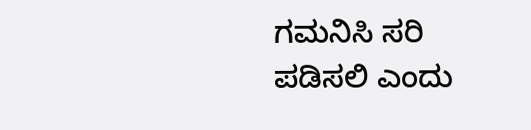ಗಮನಿಸಿ ಸರಿ ಪಡಿಸಲಿ ಎಂದು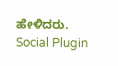ಹೇಳಿದರು.
Social Plugin